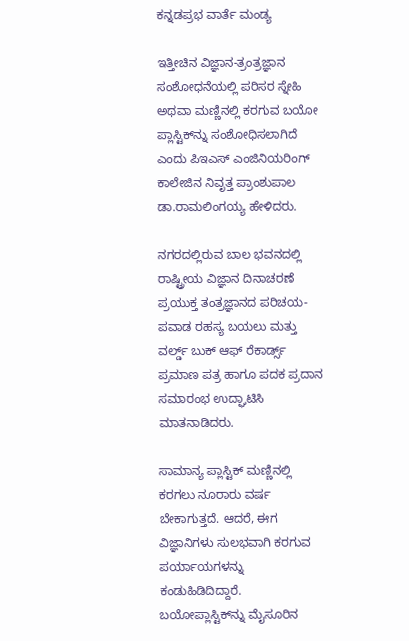ಕನ್ನಡಪ್ರಭ ವಾರ್ತೆ ಮಂಡ್ಯ

ಇತ್ತೀಚಿನ ವಿಜ್ಞಾನ-ತ್ರಂತ್ರಜ್ಞಾನ ಸಂಶೋಧನೆಯಲ್ಲಿ ಪರಿಸರ ಸ್ನೇಹಿ ಅಥವಾ ಮಣ್ಣಿನಲ್ಲಿ ಕರಗುವ ಬಯೋ ಪ್ಲಾಸ್ಟಿಕ್‌ನ್ನು ಸಂಶೋಧಿಸಲಾಗಿದೆ ಎಂದು ಪಿಇಎಸ್ ಎಂಜಿನಿಯರಿಂಗ್ ಕಾಲೇಜಿನ ನಿವೃತ್ತ ಪ್ರಾಂಶುಪಾಲ ಡಾ.ರಾಮಲಿಂಗಯ್ಯ ಹೇಳಿದರು.

ನಗರದಲ್ಲಿರುವ ಬಾಲ ಭವನದಲ್ಲಿ ರಾಷ್ಟ್ರೀಯ ವಿಜ್ಞಾನ ದಿನಾಚರಣೆ ಪ್ರಯುಕ್ತ ತಂತ್ರಜ್ಞಾನದ ಪರಿಚಯ-ಪವಾಡ ರಹಸ್ಯ ಬಯಲು ಮತ್ತು ವರ್ಲ್ಡ್ ಬುಕ್ ಆಫ್ ರೆಕಾರ್ಡ್ಸ್ ಪ್ರಮಾಣ ಪತ್ರ ಹಾಗೂ ಪದಕ ಪ್ರದಾನ ಸಮಾರಂಭ ಉದ್ಘಾಟಿಸಿ ಮಾತನಾಡಿದರು.

ಸಾಮಾನ್ಯ ಪ್ಲಾಸ್ಟಿಕ್ ಮಣ್ಣಿನಲ್ಲಿ ಕರಗಲು ನೂರಾರು ವರ್ಷ ಬೇಕಾಗುತ್ತದೆ. ಆದರೆ, ಈಗ ವಿಜ್ಞಾನಿಗಳು ಸುಲಭವಾಗಿ ಕರಗುವ ಪರ್ಯಾಯಗಳನ್ನು ಕಂಡುಹಿಡಿದಿದ್ದಾರೆ. ಬಯೋಪ್ಲಾಸ್ಟಿಕ್‌ನ್ನು ಮೈಸೂರಿನ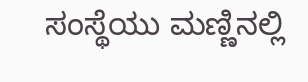ಸಂಸ್ಥೆಯು ಮಣ್ಣಿನಲ್ಲಿ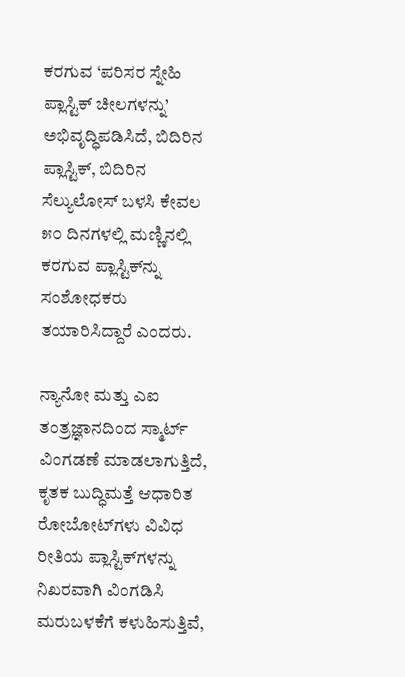ಕರಗುವ ‘ಪರಿಸರ ಸ್ನೇಹಿ ಪ್ಲಾಸ್ಟಿಕ್ ಚೀಲಗಳನ್ನು’ ಅಭಿವೃದ್ಧಿಪಡಿಸಿದೆ, ಬಿದಿರಿನ ಪ್ಲಾಸ್ಟಿಕ್, ಬಿದಿರಿನ ಸೆಲ್ಯುಲೋಸ್ ಬಳಸಿ ಕೇವಲ ೫೦ ದಿನಗಳಲ್ಲಿ ಮಣ್ಣಿನಲ್ಲಿ ಕರಗುವ ಪ್ಲಾಸ್ಟಿಕ್‌ನ್ನು ಸಂಶೋಧಕರು ತಯಾರಿಸಿದ್ದಾರೆ ಎಂದರು.

ನ್ಯಾನೋ ಮತ್ತು ಎಐ ತಂತ್ರಜ್ಞಾನದಿಂದ ಸ್ಮಾರ್ಟ್ ವಿಂಗಡಣೆ ಮಾಡಲಾಗುತ್ತಿದೆ, ಕೃತಕ ಬುದ್ಧಿಮತ್ತೆ ಆಧಾರಿತ ರೋಬೋಟ್‌ಗಳು ವಿವಿಧ ರೀತಿಯ ಪ್ಲಾಸ್ಟಿಕ್‌ಗಳನ್ನು ನಿಖರವಾಗಿ ವಿಂಗಡಿಸಿ ಮರುಬಳಕೆಗೆ ಕಳುಹಿಸುತ್ತಿವೆ,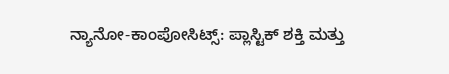ನ್ಯಾನೋ-ಕಾಂಪೋಸಿಟ್ಸ್: ಪ್ಲಾಸ್ಟಿಕ್ ಶಕ್ತಿ ಮತ್ತು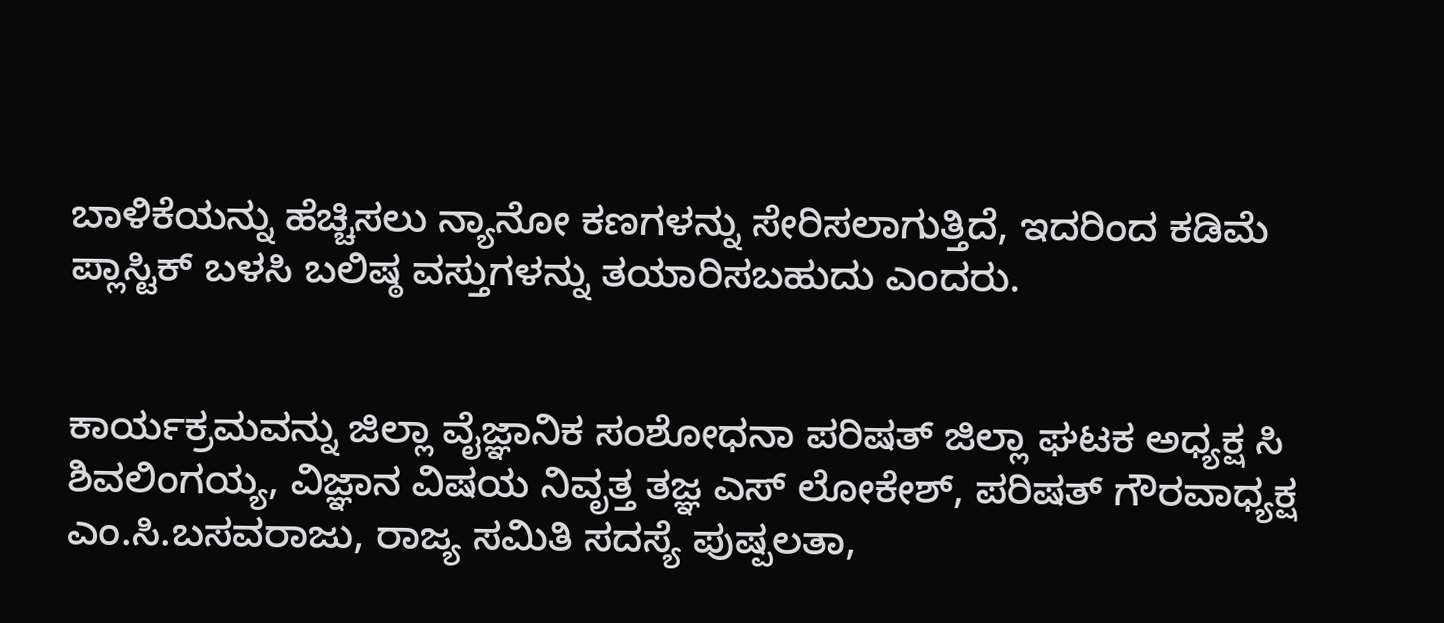ಬಾಳಿಕೆಯನ್ನು ಹೆಚ್ಚಿಸಲು ನ್ಯಾನೋ ಕಣಗಳನ್ನು ಸೇರಿಸಲಾಗುತ್ತಿದೆ, ಇದರಿಂದ ಕಡಿಮೆ ಪ್ಲಾಸ್ಟಿಕ್ ಬಳಸಿ ಬಲಿಷ್ಠ ವಸ್ತುಗಳನ್ನು ತಯಾರಿಸಬಹುದು ಎಂದರು.


ಕಾರ್ಯಕ್ರಮವನ್ನು ಜಿಲ್ಲಾ ವೈಜ್ಞಾನಿಕ ಸಂಶೋಧನಾ ಪರಿಷತ್ ಜಿಲ್ಲಾ ಘಟಕ ಅಧ್ಯಕ್ಷ ಸಿ ಶಿವಲಿಂಗಯ್ಯ, ವಿಜ್ಞಾನ ವಿಷಯ ನಿವೃತ್ತ ತಜ್ಞ ಎಸ್ ಲೋಕೇಶ್, ಪರಿಷತ್ ಗೌರವಾಧ್ಯಕ್ಷ ಎಂ.ಸಿ.ಬಸವರಾಜು, ರಾಜ್ಯ ಸಮಿತಿ ಸದಸ್ಯೆ ಪುಷ್ಪಲತಾ,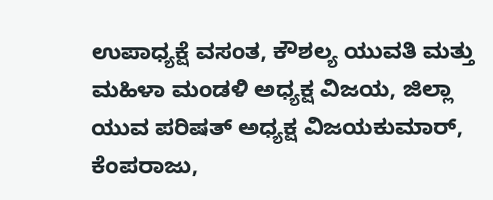ಉಪಾಧ್ಯಕ್ಷೆ ವಸಂತ, ಕೌಶಲ್ಯ ಯುವತಿ ಮತ್ತು ಮಹಿಳಾ ಮಂಡಳಿ ಅಧ್ಯಕ್ಷ ವಿಜಯ, ಜಿಲ್ಲಾ ಯುವ ಪರಿಷತ್ ಅಧ್ಯಕ್ಷ ವಿಜಯಕುಮಾರ್, ಕೆಂಪರಾಜು,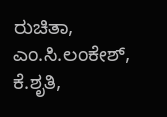ರುಚಿತಾ, ಎಂ.ಸಿ.ಲಂಕೇಶ್, ಕೆ.ಶೃತಿ,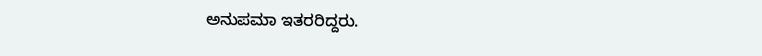ಅನುಪಮಾ ಇತರರಿದ್ದರು.